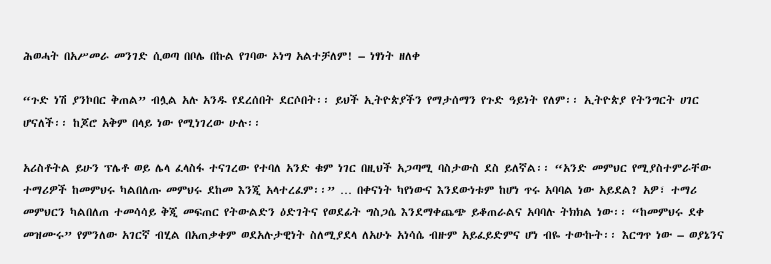ሕወሓት በአሥመራ መንገድ ሲወጣ በቦሌ በኩል የገባው ኦነግ አልተቻለም! – ነፃነት ዘለቀ

“ጉድ ነሽ ያንኮበር ቅጠል” ብሏል አሉ አንዱ የደረሰበት ደርሶበት፡፡ ይህች ኢትዮጵያችን የማታሰማን የጉድ ዓይነት የለም፡፡ ኢትዮጵያ የትንግርት ሀገር ሆናለች፡፡ ከጆሮ አቅም በላይ ነው የሚነገረው ሁሉ፡፡

አሪስቶትል ይሁን ፕሌቶ ወይ ሌላ ፈላስፋ ተናገረው የተባለ አንድ ቁም ነገር በዚህች አጋጣሚ ባስታውስ ደስ ይለኛል፡፡ “አንድ መምህር የሚያስተምራቸው ተማሪዎች ከመምህሩ ካልበለጡ መምህሩ ደከመ እንጂ አላተረፈም፡፡” … በቀናነት ካየነውና እንደውነቱም ከሆነ ጥሩ አባባል ነው አይደል? አዎ፣ ተማሪ መምህርን ካልበለጠ ተመሳሳይ ቅጂ መፍጠር የትውልድን ዕድገትና የወደፊት ግስጋሴ እንደማቀጨጭ ይቆጠራልና አባባሉ ትክክል ነው፡፡ “ከመምህሩ ደቀ መዝሙሩ” የምንለው አገርኛ ብሂል በአጠቃቀም ወደአሉታዊነት ስለሚያደላ ለአሁኑ አነሳሴ ብዙም አይፈይድምና ሆነ ብዬ ተውኩት፡፡ እርግጥ ነው – ወያኔንና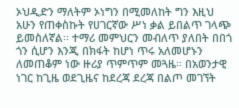ኦህዲድን ማለትም ኦነግን በሚመለከት ግን እዚህ አሁን የጠቀስኩት የሀገርኛው ሥነ ቃል ይበልጥ ገላጭ ይመስለኛል፡፡ ተማሪ መምህርን መብለጥ ያለበት በበጎ ጎን ሲሆን እንጂ በክፋት ከሆነ ጥሩ አለመሆኑን ለመጠቆም ነው ዙሪያ ጥምጥም መጓዜ፡፡ በአወንታዊ ነገር ከጊዜ ወደጊዜና ከደረጃ ደረጃ በልጦ መገኘት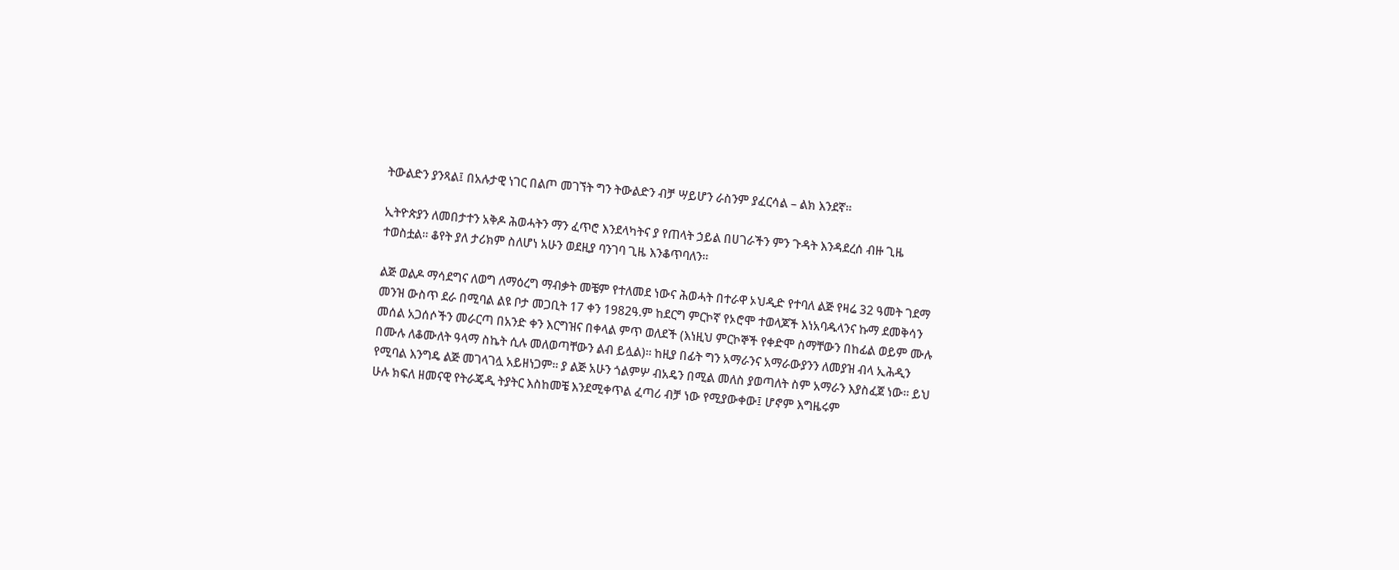ትውልድን ያንጻል፤ በአሉታዊ ነገር በልጦ መገኘት ግን ትውልድን ብቻ ሣይሆን ራስንም ያፈርሳል – ልክ እንደኛ፡፡

ኢትዮጵያን ለመበታተን አቅዶ ሕወሓትን ማን ፈጥሮ እንደላካትና ያ የጠላት ኃይል በሀገራችን ምን ጉዳት እንዳደረሰ ብዙ ጊዜ ተወስቷል፡፡ ቆየት ያለ ታሪክም ስለሆነ አሁን ወደዚያ ባንገባ ጊዜ እንቆጥባለን፡፡

ልጅ ወልዶ ማሳደግና ለወግ ለማዕረግ ማብቃት መቼም የተለመደ ነውና ሕወሓት በተራዋ ኦህዲድ የተባለ ልጅ የዛሬ 32 ዓመት ገደማ መንዝ ውስጥ ደራ በሚባል ልዩ ቦታ መጋቢት 17 ቀን 1982ዓ.ም ከደርግ ምርኮኛ የኦሮሞ ተወላጆች እነአባዱላንና ኩማ ደመቅሳን መሰል አጋሰሶችን መራርጣ በአንድ ቀን እርግዝና በቀላል ምጥ ወለደች (እነዚህ ምርኮኞች የቀድሞ ስማቸውን በከፊል ወይም ሙሉ በሙሉ ለቆሙለት ዓላማ ስኬት ሲሉ መለወጣቸውን ልብ ይሏል)፡፡ ከዚያ በፊት ግን አማራንና አማራውያንን ለመያዝ ብላ ኢሕዲን የሚባል እንግዴ ልጅ መገላገሏ አይዘነጋም፡፡ ያ ልጅ አሁን ጎልምሦ ብአዴን በሚል መለስ ያወጣለት ስም አማራን እያስፈጀ ነው፡፡ ይህ ሁሉ ክፍለ ዘመናዊ የትራጄዲ ትያትር እስከመቼ እንደሚቀጥል ፈጣሪ ብቻ ነው የሚያውቀው፤ ሆኖም እግዜሩም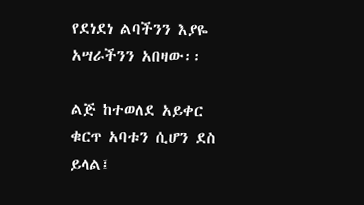የደነደነ ልባችንን እያዬ አሣራችንን አበዛው፡፡

ልጅ ከተወለደ አይቀር ቁርጥ አባቱን ሲሆን ደስ ይላል፤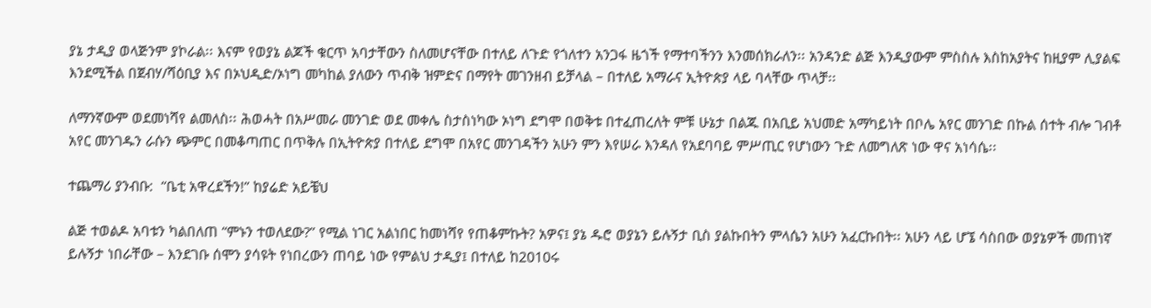ያኔ ታዲያ ወላጅንም ያኮራል፡፡ እናም የወያኔ ልጆች ቁርጥ አባታቸውን ስለመሆናቸው በተለይ ለጉድ የጎለተን አንጋፋ ዜጎች የማተባችንን እንመሰክራለን፡፡ አንዳንድ ልጅ እንዲያውም ምስስሉ እስከአያትና ከዚያም ሊያልፍ እንደሚችል በጀብሃ/ሻዕቢያ እና በኦህዲድ/ኦነግ መካከል ያለውን ጥብቅ ዝምድና በማየት መገንዘብ ይቻላል – በተለይ አማራና ኢትዮጵያ ላይ ባላቸው ጥላቻ፡፡

ለማንኛውም ወደመነሻየ ልመለስ፡፡ ሕወሓት በአሥመራ መንገድ ወደ መቀሌ ስታስነካው ኦነግ ደግሞ በወቅቱ በተፈጠረለት ምቹ ሁኔታ በልጁ በአቢይ አህመድ አማካይነት በቦሌ አየር መንገድ በኩል ሰተት ብሎ ገብቶ አየር መንገዱን ራሱን ጭምር በመቆጣጠር በጥቅሉ በኢትዮጵያ በተለይ ደግሞ በአየር መንገዳችን አሁን ምን እየሠራ እንዳለ የአደባባይ ምሥጢር የሆነውን ጉድ ለመግለጽ ነው ዋና አነሳሴ፡፡

ተጨማሪ ያንብቡ:  “ቤቲ አዋረደችን!” ከያሬድ አይቼህ

ልጅ ተወልዶ አባቱን ካልበለጠ “ምኑን ተወለደው?” የሚል ነገር አልነበር ከመነሻየ የጠቆምኩት? አዎና፤ ያኔ ዱሮ ወያኔን ይሉኝታ ቢስ ያልኩበትን ምላሴን አሁን አፈርኩበት፡፡ አሁን ላይ ሆኜ ሳስበው ወያኔዎች መጠነኛ ይሉኝታ ነበራቸው – እንደገቡ ሰሞን ያሳዩት የነበረውን ጠባይ ነው የምልህ ታዲያ፤ በተለይ ከ2010ሩ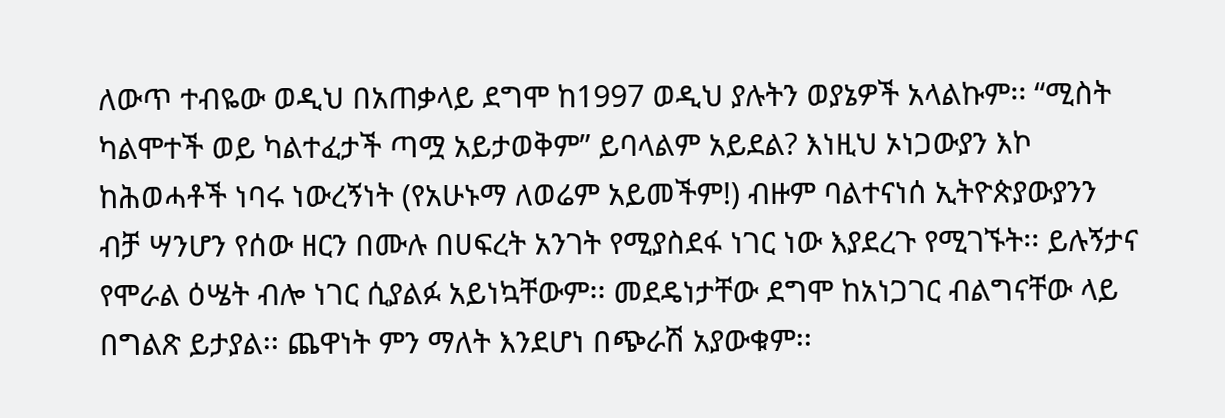ለውጥ ተብዬው ወዲህ በአጠቃላይ ደግሞ ከ1997 ወዲህ ያሉትን ወያኔዎች አላልኩም፡፡ “ሚስት ካልሞተች ወይ ካልተፈታች ጣሟ አይታወቅም” ይባላልም አይደል? እነዚህ ኦነጋውያን እኮ ከሕወሓቶች ነባሩ ነውረኝነት (የአሁኑማ ለወሬም አይመችም!) ብዙም ባልተናነሰ ኢትዮጵያውያንን ብቻ ሣንሆን የሰው ዘርን በሙሉ በሀፍረት አንገት የሚያስደፋ ነገር ነው እያደረጉ የሚገኙት፡፡ ይሉኝታና የሞራል ዕሤት ብሎ ነገር ሲያልፉ አይነኳቸውም፡፡ መደዴነታቸው ደግሞ ከአነጋገር ብልግናቸው ላይ በግልጽ ይታያል፡፡ ጨዋነት ምን ማለት እንደሆነ በጭራሽ አያውቁም፡፡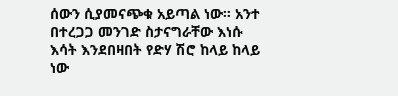ሰውን ሲያመናጭቁ አይጣል ነው፡፡ አንተ በተረጋጋ መንገድ ስታናግራቸው እነሱ እሳት እንደበዛበት የድሃ ሽሮ ከላይ ከላይ ነው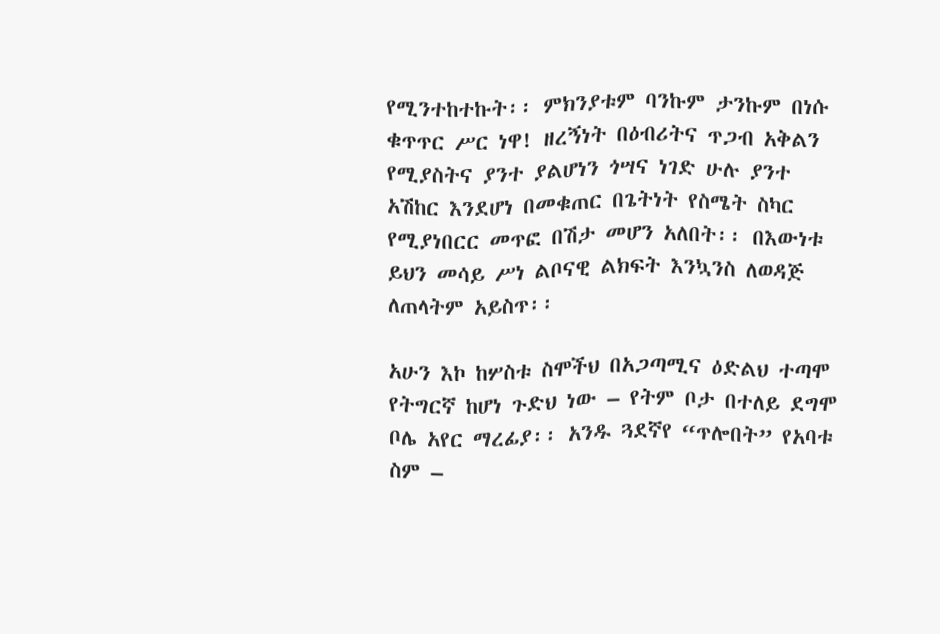የሚንተከተኩት፡፡ ምክንያቱም ባንኩም ታንኩም በነሱ ቁጥጥር ሥር ነዋ! ዘረኝነት በዕብሪትና ጥጋብ አቅልን የሚያስትና ያንተ ያልሆነን ጎሣና ነገድ ሁሉ ያንተ አሽከር እንደሆነ በመቁጠር በጌትነት የስሜት ስካር የሚያነበርር መጥፎ በሽታ መሆን አለበት፡፡ በእውነቱ ይህን መሳይ ሥነ ልቦናዊ ልክፍት እንኳንስ ለወዳጅ ለጠላትም አይስጥ፡፡

አሁን እኮ ከሦስቱ ስሞችህ በአጋጣሚና ዕድልህ ተጣሞ የትግርኛ ከሆነ ጉድህ ነው – የትም ቦታ በተለይ ደግሞ ቦሌ አየር ማረፊያ፡፡ አንዱ ጓደኛየ “ጥሎበት” የአባቱ ስም –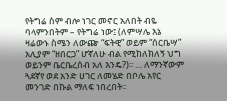የትግሬ ስም ብሎ ነገር መኖር አለበት ብዬ ባላምንበትም – የትግሬ ነው፤ (ለምሣሌ እኔ ዛሬውኑ ስሜን ለውጬ “ፍትዊ” ወይም “ሰርቤሣ” አሊያም “ዘበርጋ” ሆኛለሁ ብል የሚከለክለኝ ህግ ወይንም ቤርቤረሰብ አለ እንዴ?)፡፡ … ለማንኛውም ጓደኛየ ወደ አንድ ሀገር ለመሄድ በቦሌ አየር መንገድ በኩል ማለፍ ነበረበት፡፡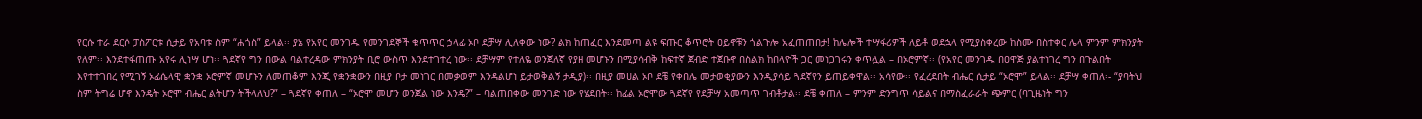የርሱ ተራ ደርሶ ፓስፖርቱ ሲታይ የአባቱ ስም “ሐጎስ” ይላል፡፡ ያኔ የአየር መንገዱ የመንገደኞች ቁጥጥር ኃላፊ ኦቦ ደቻሣ ሊለቀው ነው? ልክ ከጠፈር እንደመጣ ልዩ ፍጡር ቆጥሮት ዐይኖቹን ጎልጉሎ አፈጠጠበታ! ከሌሎች ተሣፋሪዎች ለይቶ ወደኋላ የሚያስቀረው ከስሙ በስተቀር ሌላ ምንም ምክንያት የለም፡፡ እንደተፋጠጡ አየሩ ሊነሣ ሆነ፡፡ ጓደኛየ ግን በውል ባልተረዳው ምክንያት ቢሮ ውስጥ እንደተገተረ ነው፡፡ ደቻሣም የተለዬ ወንጀለኛ የያዘ መሆኑን በሚያሳብቅ ከፍተኛ ጀብድ ተጀቡኖ በስልክ ከበላዮች ጋር መነጋገሩን ቀጥሏል – በኦሮምኛ፡፡ (የአየር መንገዱ በዐዋጅ ያልተነገረ ግን በጉልበት እየተተገበረ የሚገኝ ኦፊሴላዊ ቋንቋ ኦሮምኛ መሆኑን ለመጠቆም እንጂ የቋንቋውን በዚያ ቦታ መነገር በመቃወም እንዳልሆነ ይታወቅልኝ ታዲያ)፡፡ በዚያ መሀል ኦቦ ደቼ የቀበሌ መታወቂያውን እንዲያሳይ ጓደኛየን ይጠይቀዋል፡፡ አሳየው፡፡ የፈረደበት ብሔር ሲታይ “ኦሮሞ” ይላል፡፡ ደቻሣ ቀጠለ፡- “ያባትህ ስም ትግሬ ሆኖ እንዴት ኦሮሞ ብሔር ልትሆን ትችላለህ?” – ጓደኛየ ቀጠለ – “ኦሮሞ መሆን ወንጀል ነው እንዴ?” – ባልጠበቀው መንገድ ነው የሄደበት፡፡ ከፊል ኦሮሞው ጓደኛየ የደቻሣ አመጣጥ ገብቶታል፡፡ ደቼ ቀጠለ – ምንም ድንግጥ ሳይልና በማስፈራራት ጭምር (ባጊዜነት ግን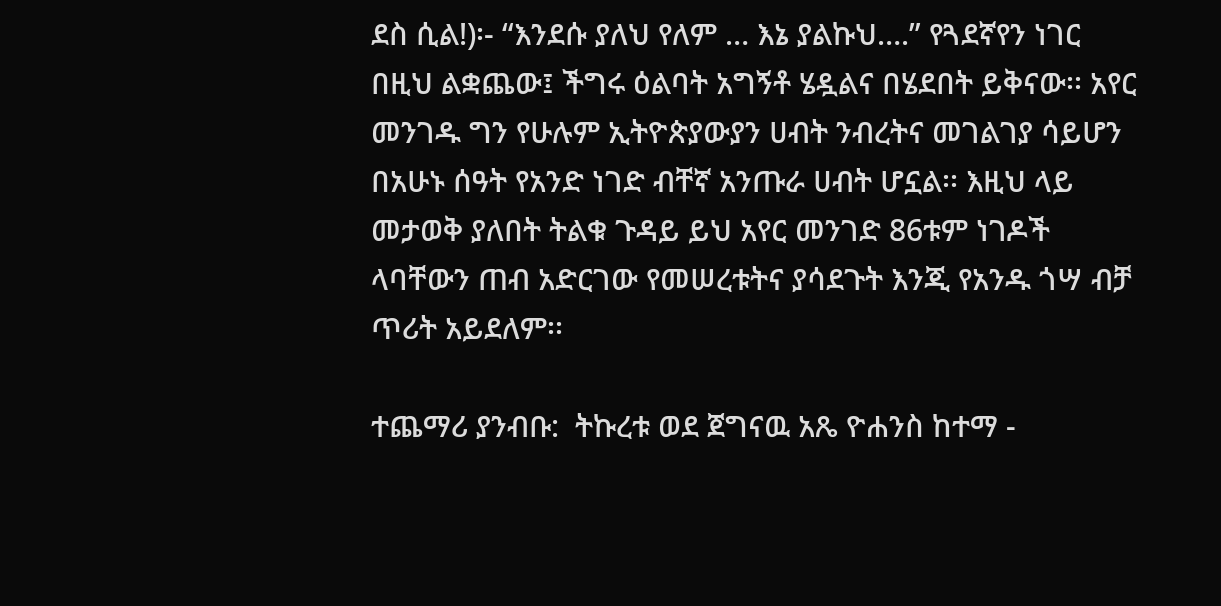ደስ ሲል!)፡- “እንደሱ ያለህ የለም … እኔ ያልኩህ….” የጓደኛየን ነገር በዚህ ልቋጨው፤ ችግሩ ዕልባት አግኝቶ ሄዷልና በሄደበት ይቅናው፡፡ አየር መንገዱ ግን የሁሉም ኢትዮጵያውያን ሀብት ንብረትና መገልገያ ሳይሆን በአሁኑ ሰዓት የአንድ ነገድ ብቸኛ አንጡራ ሀብት ሆኗል፡፡ እዚህ ላይ መታወቅ ያለበት ትልቁ ጉዳይ ይህ አየር መንገድ 86ቱም ነገዶች ላባቸውን ጠብ አድርገው የመሠረቱትና ያሳደጉት እንጂ የአንዱ ጎሣ ብቻ ጥሪት አይደለም፡፡

ተጨማሪ ያንብቡ:  ትኩረቱ ወደ ጀግናዉ አጼ ዮሐንስ ከተማ -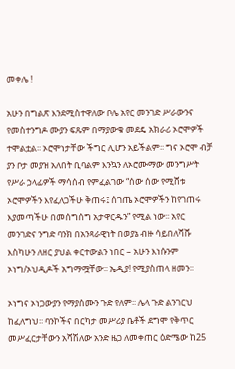መቀሌ !

አሁን በግልጽ እንደሚስተዋለው ቦሌ አየር መንገድ ሥራውንና የመስተንግዶ ሙያን ፍጹም በማያውቁ መደዴ አክራሪ ኦሮሞዎች ተሞልቷል፡፡ ኦሮሞነታቸው ችግር ሊሆን አይችልም፡፡ ግና ኦሮሞ ብቻ ያን ቦታ መያዝ አለበት ቢባልም እንኳን ለኦሮሙማው መንግሥት የሥራ ኃላፊዎች ማሳሰብ የምፈልገው “ሰው ሰው የሚሸቱ ኦሮሞዎችን እየፈለጋችሁ ቅጠሩ፤ ሰገጤ ኦሮሞዎችን ከየገጠሩ እያመጣችሁ በመሰግሰግ አታዋርዱን” የሚል ነው፡፡ አየር መንገድና ንግድ ባንክ በአንጻራዊነት በወያኔ ብዙ ሳይበለሻሹ እስካሁን ለዘር ያህል ቀርተውልን ነበር – አሁን እነሱንም ኦነግ/ኦህዲዶች አግማሟቸው፡፡ ኤዲያ! የሚያስጠላ ዘመን፡፡

ኦነግና ኦነጋውያን የማያሰሙን ጉድ የለም፡፡ ሌላ ጉድ ልንገርህ ከፈለግህ፡፡ ባንኮችና በርካታ መሥሪያ ቤቶች ደግሞ የቅጥር መሥፈርታቸውን አሻሽለው አንድ ዜጋ ለመቀጠር ዕድሜው ከ25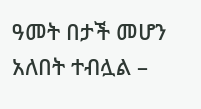ዓመት በታች መሆን አለበት ተብሏል –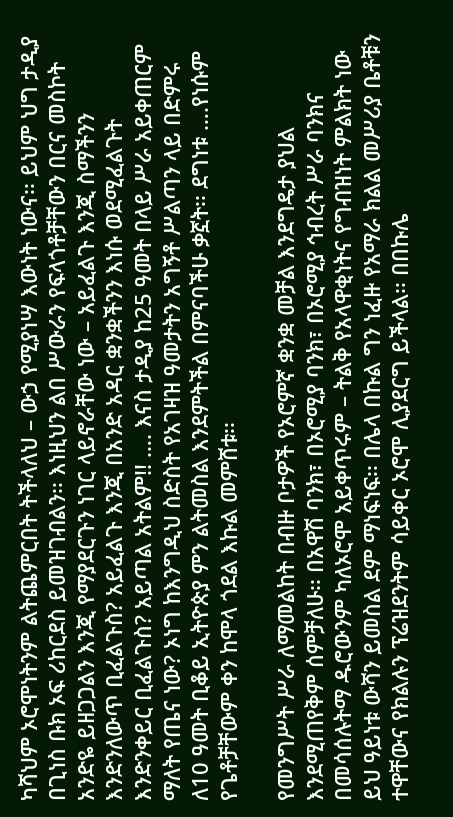ካሻህም ኦሮሞነትንም ልትጨምርበት ትችላለህ – ውኃ የሚያነሣ እውነት ነውና፡፡ ይህም ህግ ታዲያ በጊነስ ቡክ ኦፍ ሪከርደስ ይመዝገብልን፡፡ እነዚህን ልበ ሥውራን የፍላጎቶቻቸውን በርና መስኮት አንድዬ ይዘጋጋልን እንጂ የማያደርጉን ነገር ላይኖራቸው ነው – አይፈልጉ እንጂ ስማችንን እንድንለውጥ ቢፈልጉስ? አይፈልጉ እንጂ በአንድ አዳር ቋንቋችንን እነሱ ወደሚፈልጉት እንድንቀይር ቢፈልጉስ? አይጣል አትልም!! …. እናስ ታዲያ ከ25 ዓመት በላይ ሥራ አይቀጠርም ማለት የጤና ነው? ኦነግ ከእንግዲህ ስድስት የአገዛዝ ዓመታትን አግኝቶ ሥልጣን ላይ በድምሩ ለ10 ዓመት ቢቆይ ኢትዮጵያ ምን ልትመስል እንደምትችል በምናባችሁ ቃኟት፡፡ ደግነቱ ….የነሱም የጌቶቻቸውም ቀን ከሞላ ጎደል እኩል መምሸቱ፡፡

የመንግሥት ሥራ ለማመልከት በብዙ ቦታዎች የኦሮምኛ ቋንቋ መቻል እንደግዴታ ያህል እንደሚጠየቅም ሰምቻለሁ፡፡ በአዋሽ ባንክ፣ በኦሮሚያ ባንክ፣ በኦሮሚያ ኅብረት ሥራ ባንክና በመሳሰሉትማ ዱሮውንም ካለኦሮሞ አይቀጥሩም – ትልቅ የአላዋቂነትና የግብዝነት ምልክት ነው ይህ ዓይነቱ ውሻን ይመስል ደም ማነፍነፍ፡፡ በሌላ በኩል ግን ነፈዙ የአማራ ክልል መሥሪያ ቤቶቹን ተዋቸውና የክልሉን ፕሬዝደንትም ሳይቀር ኦሮሞ ሊያደርግ ይችላል፡፡ በበኩሌ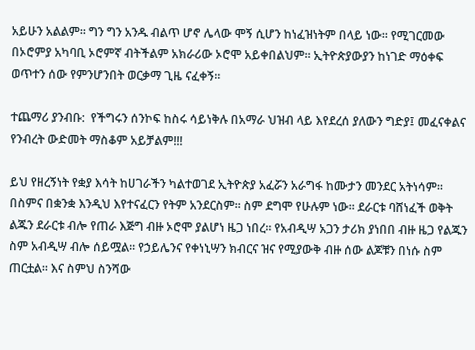አይሁን አልልም፡፡ ግን ግን አንዱ ብልጥ ሆኖ ሌላው ሞኝ ሲሆን ከነፈዝነትም በላይ ነው፡፡ የሚገርመው በኦሮምያ አካባቢ ኦሮምኛ ብትችልም አክራሪው ኦሮሞ አይቀበልህም፡፡ ኢትዮጵያውያን ከነገድ ማዕቀፍ ወጥተን ሰው የምንሆንበት ወርቃማ ጊዜ ናፈቀኝ፡፡

ተጨማሪ ያንብቡ:  የችግሩን ሰንኮፍ ከስሩ ሳይነቅሉ በአማራ ህዝብ ላይ እየደረሰ ያለውን ግድያ፤ መፈናቀልና የንብረት ውድመት ማስቆም አይቻልም!!!

ይህ የዘረኝነት የቋያ እሳት ከሀገራችን ካልተወገደ ኢትዮጵያ አፈሯን አራግፋ ከሙታን መንደር አትነሳም፡፡ በስምና በቋንቋ እንዲህ እየተናፈርን የትም አንደርስም፡፡ ስም ደግሞ የሁሉም ነው፡፡ ደራርቱ ባሸነፈች ወቅት ልጁን ደራርቱ ብሎ የጠራ እጅግ ብዙ ኦሮሞ ያልሆነ ዜጋ ነበረ፡፡ የአብዲሣ አጋን ታሪክ ያነበበ ብዙ ዜጋ የልጁን ስም አብዲሣ ብሎ ሰይሟል፡፡ የኃይሌንና የቀነኒሣን ክብርና ዝና የሚያውቅ ብዙ ሰው ልጆቹን በነሱ ስም ጠርቷል፡፡ እና ስምህ ስንሻው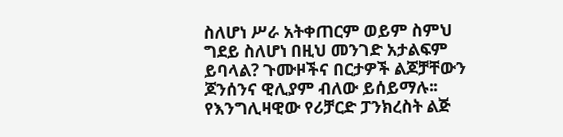ስለሆነ ሥራ አትቀጠርም ወይም ስምህ ግደይ ስለሆነ በዚህ መንገድ አታልፍም ይባላል? ጉሙዞችና በርታዎች ልጆቻቸውን ጆንሰንና ዊሊያም ብለው ይሰይማሉ፡፡ የእንግሊዛዊው የሪቻርድ ፓንክረስት ልጅ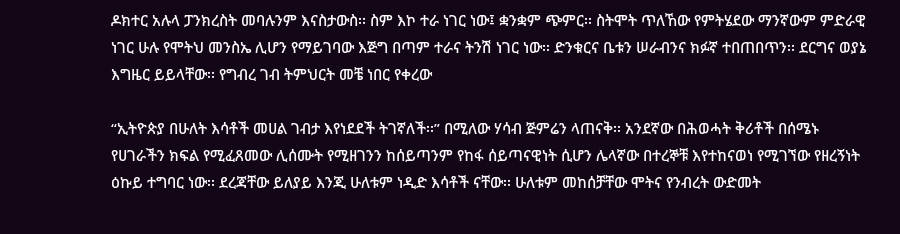ዶክተር አሉላ ፓንክረስት መባሉንም እናስታውስ፡፡ ስም እኮ ተራ ነገር ነው፤ ቋንቋም ጭምር፡፡ ስትሞት ጥለኸው የምትሄደው ማንኛውም ምድራዊ ነገር ሁሉ የሞትህ መንስኤ ሊሆን የማይገባው እጅግ በጣም ተራና ትንሽ ነገር ነው፡፡ ድንቁርና ቤቱን ሠራብንና ክፉኛ ተበጠበጥን፡፡ ደርግና ወያኔ እግዜር ይይላቸው፡፡ የግብረ ገብ ትምህርት መቼ ነበር የቀረው

“ኢትዮጵያ በሁለት እሳቶች መሀል ገብታ እየነደደች ትገኛለች፡፡” በሚለው ሃሳብ ጅምሬን ላጠናቅ፡፡ አንደኛው በሕወሓት ቅሪቶች በሰሜኑ የሀገራችን ክፍል የሚፈጸመው ሊሰሙት የሚዘገንን ከሰይጣንም የከፋ ሰይጣናዊነት ሲሆን ሌላኛው በተረኞቹ እየተከናወነ የሚገኘው የዘረኝነት ዕኩይ ተግባር ነው፡፡ ደረጃቸው ይለያይ እንጂ ሁለቱም ነዲድ እሳቶች ናቸው፡፡ ሁለቱም መከሰቻቸው ሞትና የንብረት ውድመት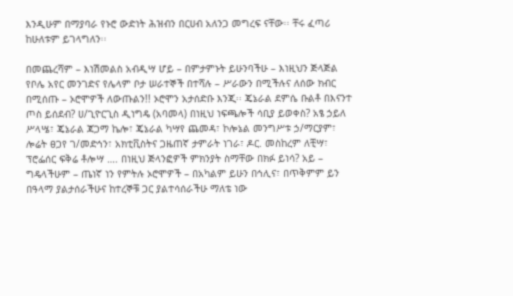እንዲሁም በማያባራ የኑሮ ውድነት ሕዝብን በርሀብ አለንጋ መግረፍ ናቸው፡፡ ቸሩ ፈጣሪ ከሁለቱም ይገላግለን፡፡

በመጨረሻም – እነሽመልስ አብዲሣ ሆይ – በምታምኑት ይሁንባችሁ – እነዚህን ጅላጅል የቦሌ አየር መንገድና የሌላም ቦታ ሠራተኞች በተሻሉ – ሥራውን በሚችሉና ለሰው ክብር በሚሰጡ – ኦሮሞዎች ለውጡልን!! ኦሮሞን አታሰድቡ እንጂ፡፡ ጄኔራል ደምሴ ቡልቶ በእናንተ ጦስ ይሰደብ? ሀ/ጊዮርጊስ ዲነግዴ (አባመላ) በነዚህ ነፍጫሎች ሳቢያ ይወቀስ? አፄ ኃይለ ሥላሤ፣ ጄኔራል ጃጋማ ኬሎ፣ ጄኔራል ካሣየ ጨመዳ፣ ኮሎኔል መንግሥቱ ኃ/ማርያም፣ ሎሬት ፀጋየ ገ/መድኅን፣ አክቲቪስትና ጋዜጠኛ ታምራት ነገራ፣ ዶር. መስከረም ለቺሣ፣ ፕሮፌሰር ፍቅሬ ቶሎሣ …. በነዚህ ጅላንፎዎች ምክንያት ስማቸው በክፉ ይነሳ? አይ –  ግዴላችሁም – ጤነኛ ነን የምትሉ ኦሮሞዎች – በአካልም ይሁን በኅሊና፣ በጥቅምም ይን በዓላማ ያልታሰራችሁና ከተረኞቹ ጋር ያልተሳሰራችሁ ማለቴ ነው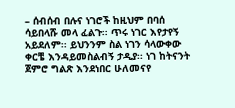– ሰብሰብ በሉና ነገሮች ከዚህም በባሰ ሳይበላሹ መላ ፈልጉ፡፡ ጥሩ ነገር እየታየኝ አይደለም፡፡ ይህንንም ስል ነገን ሳላውቀው ቀርቼ እንዳይመስልብኝ ታዲያ፡፡ ነገ ከትናንት ጀምሮ ግልጽ እንደነበር ሁለመናየ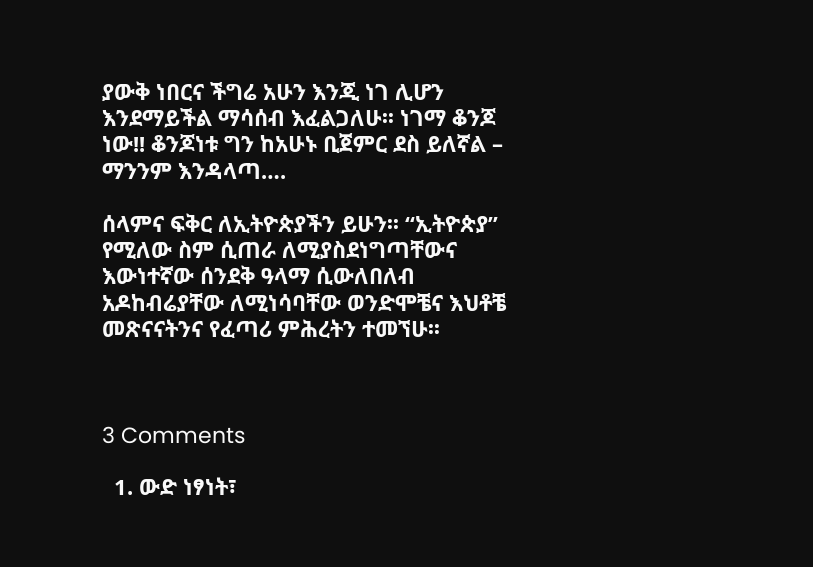ያውቅ ነበርና ችግሬ አሁን እንጂ ነገ ሊሆን እንደማይችል ማሳሰብ እፈልጋለሁ፡፡ ነገማ ቆንጆ ነው!! ቆንጆነቱ ግን ከአሁኑ ቢጀምር ደስ ይለኛል – ማንንም እንዳላጣ….

ሰላምና ፍቅር ለኢትዮጵያችን ይሁን፡፡ “ኢትዮጵያ” የሚለው ስም ሲጠራ ለሚያስደነግጣቸውና እውነተኛው ሰንደቅ ዓላማ ሲውለበለብ አዶከብሬያቸው ለሚነሳባቸው ወንድሞቼና እህቶቼ መጽናናትንና የፈጣሪ ምሕረትን ተመኘሁ፡፡



3 Comments

  1. ውድ ነፃነት፣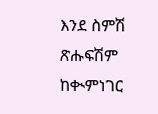እንደ ስምሽ ጽሑፍሽም ከቊምነገር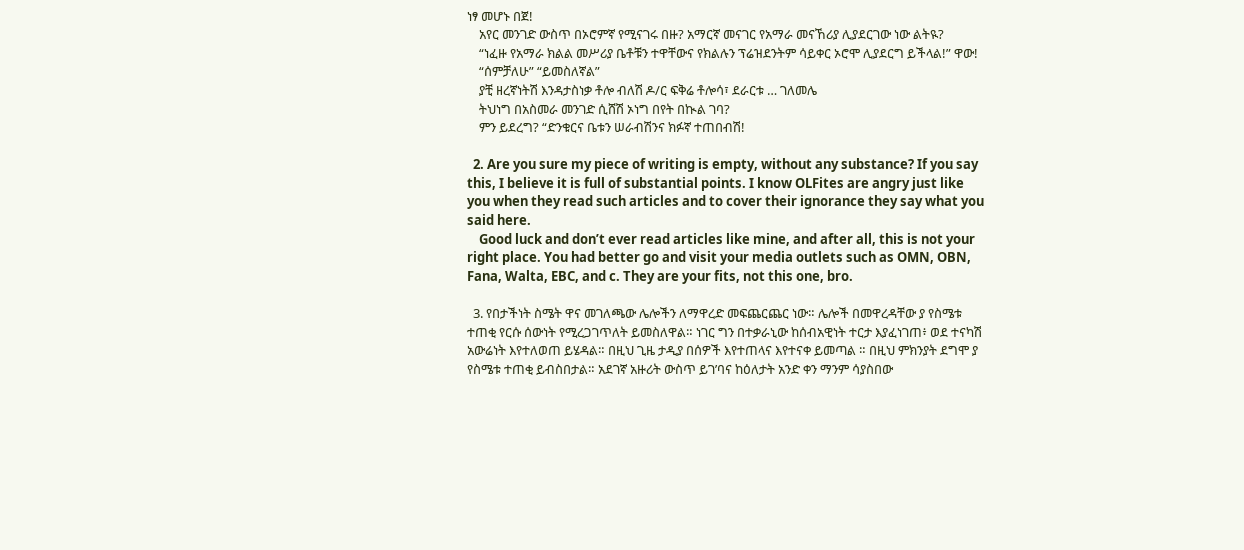ነፃ መሆኑ በጀ!
    አየር መንገድ ውስጥ በኦሮምኛ የሚናገሩ በዙ? አማርኛ መናገር የአማራ መናኸሪያ ሊያደርገው ነው ልትዪ?
    “ነፈዙ የአማራ ክልል መሥሪያ ቤቶቹን ተዋቸውና የክልሉን ፕሬዝደንትም ሳይቀር ኦሮሞ ሊያደርግ ይችላል!” ዋው!
    “ሰምቻለሁ” “ይመስለኛል”
    ያቺ ዘረኛነትሽ እንዳታስነቃ ቶሎ ብለሽ ዶ/ር ፍቅሬ ቶሎሳ፣ ደራርቱ … ገለመሌ
    ትህነግ በአስመራ መንገድ ሲሸሽ ኦነግ በየት በኲል ገባ?
    ምን ይደረግ? “ድንቁርና ቤቱን ሠራብሽንና ክፉኛ ተጠበብሽ!

  2. Are you sure my piece of writing is empty, without any substance? If you say this, I believe it is full of substantial points. I know OLFites are angry just like you when they read such articles and to cover their ignorance they say what you said here.
    Good luck and don’t ever read articles like mine, and after all, this is not your right place. You had better go and visit your media outlets such as OMN, OBN, Fana, Walta, EBC, and c. They are your fits, not this one, bro.

  3. የበታችነት ስሜት ዋና መገለጫው ሌሎችን ለማዋረድ መፍጨርጨር ነው። ሌሎች በመዋረዳቸው ያ የስሜቱ ተጠቂ የርሱ ሰውነት የሚረጋገጥለት ይመስለዋል። ነገር ግን በተቃራኒው ከሰብአዊነት ተርታ እያፈነገጠ፥ ወደ ተናካሽ አውሬነት እየተለወጠ ይሄዳል። በዚህ ጊዜ ታዲያ በሰዎች እየተጠላና እየተናቀ ይመጣል ። በዚህ ምክንያት ደግሞ ያ የስሜቱ ተጠቂ ይብስበታል። አደገኛ አዙሪት ውስጥ ይገ’ባና ከዕለታት አንድ ቀን ማንም ሳያስበው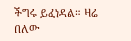ችግሩ ይፈነዳል። ዛሬ በለው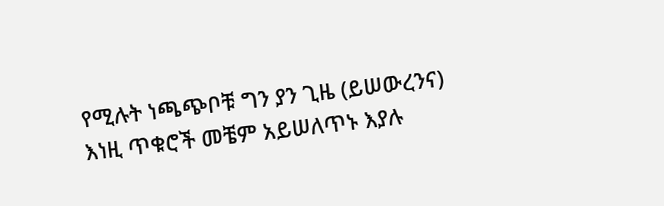የሚሉት ነጫጭቦቹ ግን ያን ጊዜ (ይሠውረንና) እነዚ ጥቁሮች መቼም አይሠለጥኑ እያሉ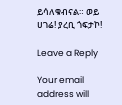ይሳለቁብናል። ወይ ሀገሬ! ያረቢ ጎፍታኮ!

Leave a Reply

Your email address will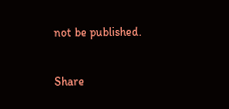not be published.

Share